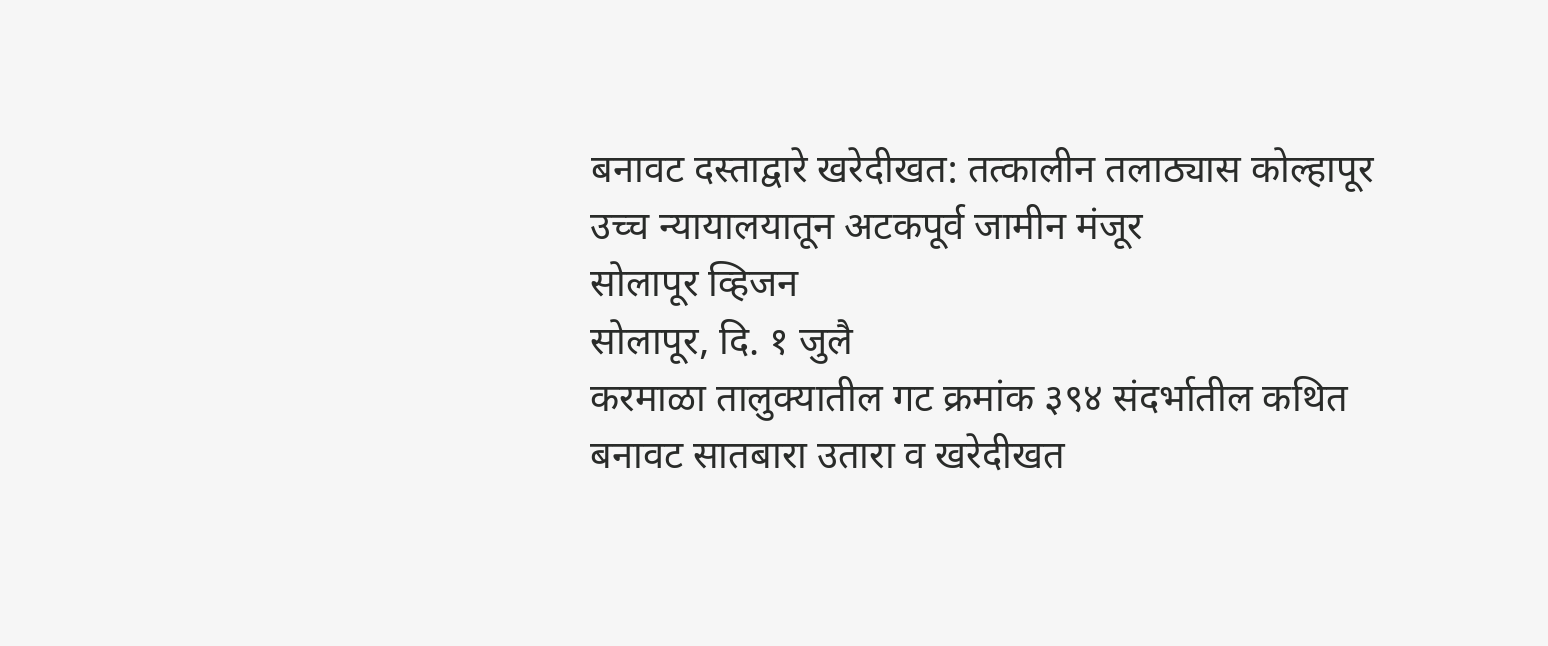बनावट दस्ताद्वारे खरेदीखत: तत्कालीन तलाठ्यास कोल्हापूर उच्च न्यायालयातून अटकपूर्व जामीन मंजूर
सोलापूर व्हिजन
सोलापूर, दि. १ जुलै
करमाळा तालुक्यातील गट क्रमांक ३९४ संदर्भातील कथित बनावट सातबारा उतारा व खरेदीखत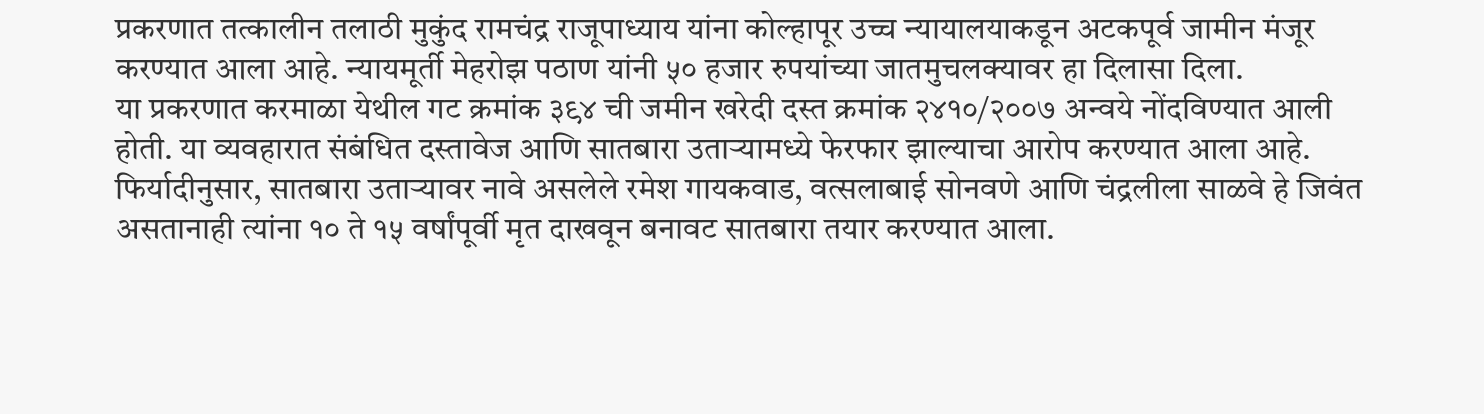प्रकरणात तत्कालीन तलाठी मुकुंद रामचंद्र राजूपाध्याय यांना कोल्हापूर उच्च न्यायालयाकडून अटकपूर्व जामीन मंजूर करण्यात आला आहे. न्यायमूर्ती मेहरोझ पठाण यांनी ५० हजार रुपयांच्या जातमुचलक्यावर हा दिलासा दिला.
या प्रकरणात करमाळा येथील गट क्रमांक ३९४ ची जमीन खरेदी दस्त क्रमांक २४१०/२००७ अन्वये नोंदविण्यात आली होती. या व्यवहारात संबंधित दस्तावेज आणि सातबारा उताऱ्यामध्ये फेरफार झाल्याचा आरोप करण्यात आला आहे. फिर्यादीनुसार, सातबारा उताऱ्यावर नावे असलेले रमेश गायकवाड, वत्सलाबाई सोनवणे आणि चंद्रलीला साळवे हे जिवंत असतानाही त्यांना १० ते १५ वर्षांपूर्वी मृत दाखवून बनावट सातबारा तयार करण्यात आला.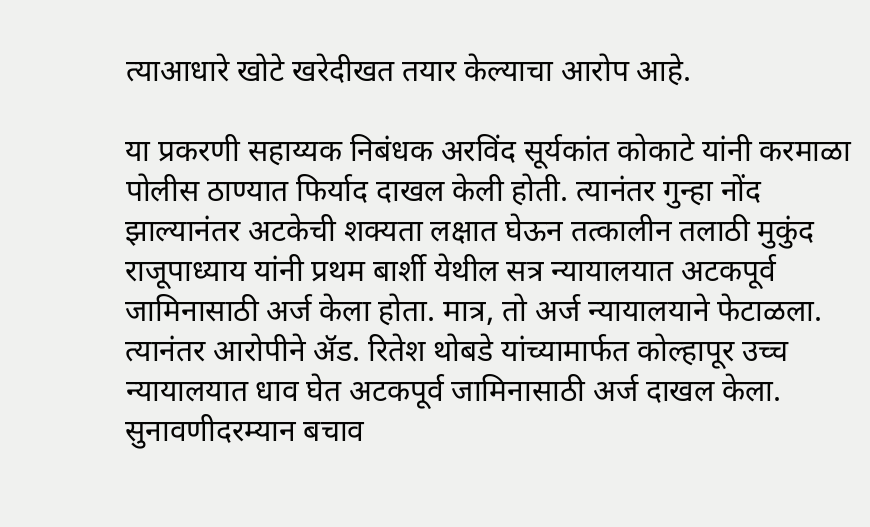त्याआधारे खोटे खरेदीखत तयार केल्याचा आरोप आहे.

या प्रकरणी सहाय्यक निबंधक अरविंद सूर्यकांत कोकाटे यांनी करमाळा पोलीस ठाण्यात फिर्याद दाखल केली होती. त्यानंतर गुन्हा नोंद झाल्यानंतर अटकेची शक्यता लक्षात घेऊन तत्कालीन तलाठी मुकुंद राजूपाध्याय यांनी प्रथम बार्शी येथील सत्र न्यायालयात अटकपूर्व जामिनासाठी अर्ज केला होता. मात्र, तो अर्ज न्यायालयाने फेटाळला.
त्यानंतर आरोपीने ॲड. रितेश थोबडे यांच्यामार्फत कोल्हापूर उच्च न्यायालयात धाव घेत अटकपूर्व जामिनासाठी अर्ज दाखल केला. सुनावणीदरम्यान बचाव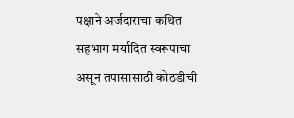पक्षाने अर्जदाराचा कथित सहभाग मर्यादित स्वरूपाचा असून तपासासाठी कोठडीची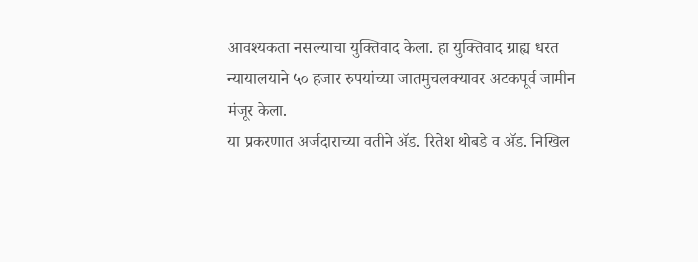आवश्यकता नसल्याचा युक्तिवाद केला. हा युक्तिवाद ग्राह्य धरत न्यायालयाने ५० हजार रुपयांच्या जातमुचलक्यावर अटकपूर्व जामीन मंजूर केला.
या प्रकरणात अर्जदाराच्या वतीने ॲड. रितेश थोबडे व ॲड. निखिल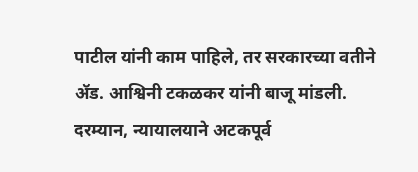पाटील यांनी काम पाहिले, तर सरकारच्या वतीने ॲड. आश्विनी टकळकर यांनी बाजू मांडली.
दरम्यान, न्यायालयाने अटकपूर्व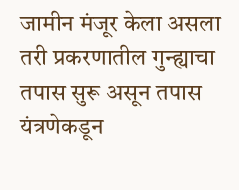जामीन मंजूर केला असला तरी प्रकरणातील गुन्ह्याचा तपास सुरू असून तपास यंत्रणेकडून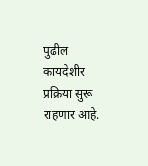पुढील कायदेशीर प्रक्रिया सुरू राहणार आहे.